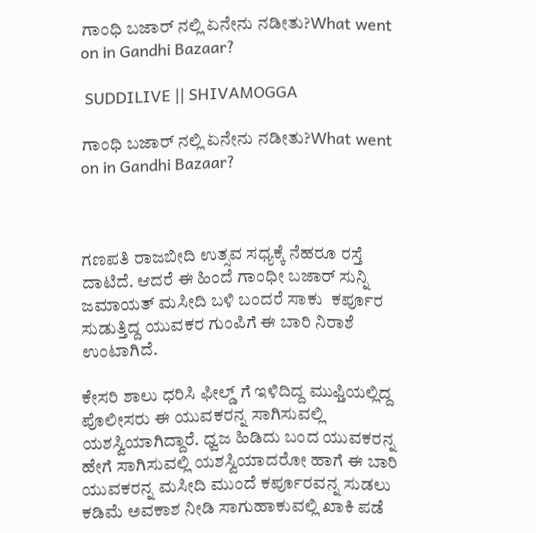ಗಾಂಧಿ ಬಜಾರ್ ನಲ್ಲಿ ಏನೇನು ನಡೀತು?What went on in Gandhi Bazaar?

 SUDDILIVE || SHIVAMOGGA

ಗಾಂಧಿ ಬಜಾರ್ ನಲ್ಲಿ ಏನೇನು ನಡೀತು?What went on in Gandhi Bazaar?



ಗಣಪತಿ ರಾಜಬೀದಿ ಉತ್ಸವ ಸಧ್ಯಕ್ಕೆ ನೆಹರೂ ರಸ್ತೆ ದಾಟಿದೆ. ಆದರೆ ಈ ಹಿಂದೆ ಗಾಂಧೀ ಬಜಾರ್ ಸುನ್ನಿ ಜಮಾಯತ್ ಮಸೀದಿ ಬಳಿ ಬಂದರೆ ಸಾಕು  ಕರ್ಪೂರ ಸುಡುತ್ತಿದ್ದ ಯುವಕರ ಗುಂಪಿಗೆ ಈ ಬಾರಿ ನಿರಾಶೆ ಉಂಟಾಗಿದೆ.

ಕೇಸರಿ ಶಾಲು ಧರಿಸಿ ಫೀಲ್ಡ್ ಗೆ ಇಳಿದಿದ್ದ ಮುಫ್ತಿಯಲ್ಲಿದ್ದ ಪೊಲೀಸರು ಈ ಯುವಕರನ್ನ ಸಾಗಿಸುವಲ್ಲಿ ಯಶಸ್ವಿಯಾಗಿದ್ದಾರೆ. ಧ್ವಜ ಹಿಡಿದು ಬಂದ ಯುವಕರನ್ನ ಹೇಗೆ ಸಾಗಿಸುವಲ್ಲಿ ಯಶಸ್ವಿಯಾದರೋ ಹಾಗೆ ಈ ಬಾರಿ ಯುವಕರನ್ನ ಮಸೀದಿ ಮುಂದೆ ಕರ್ಪೂರವನ್ನ ಸುಡಲು ಕಡಿಮೆ ಅವಕಾಶ ನೀಡಿ ಸಾಗುಹಾಕುವಲ್ಲಿ ಖಾಕಿ ಪಡೆ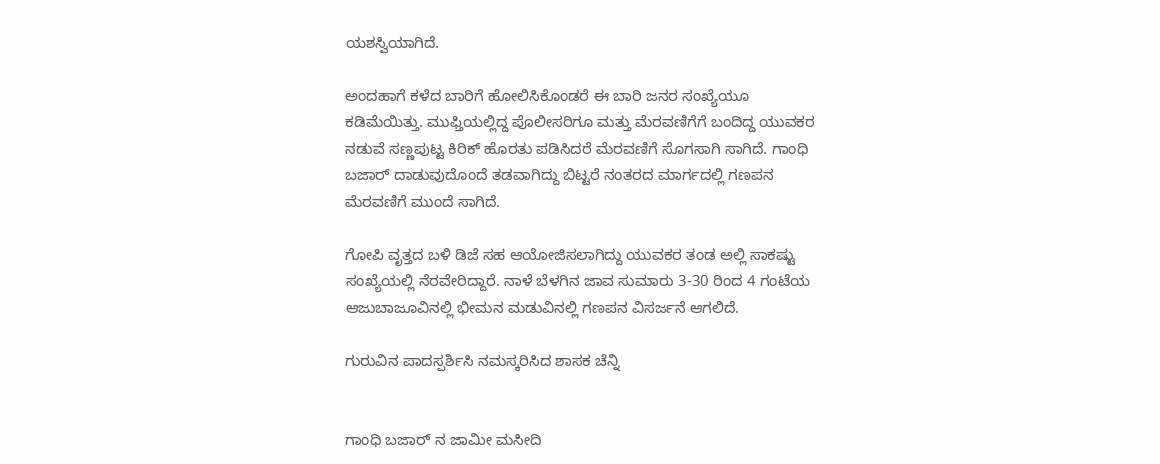ಯಶಸ್ವಿಯಾಗಿದೆ.

ಅಂದಹಾಗೆ ಕಳೆದ ಬಾರಿಗೆ ಹೋಲಿಸಿಕೊಂಡರೆ ಈ ಬಾರಿ ಜನರ ಸಂಖ್ಯೆಯೂ ಕಡಿಮೆಯಿತ್ತು. ಮುಫ್ತಿಯಲ್ಲಿದ್ದ ಪೊಲೀಸರಿಗೂ ಮತ್ತು ಮೆರವಣಿಗೆಗೆ ಬಂದಿದ್ದ ಯುವಕರ ನಡುವೆ ಸಣ್ಣಪುಟ್ಟ ಕಿರಿಕ್ ಹೊರತು ಪಡಿಸಿದರೆ ಮೆರವಣಿಗೆ ಸೊಗಸಾಗಿ ಸಾಗಿದೆ. ಗಾಂಧಿ ಬಜಾರ್ ದಾಡುವುದೊಂದೆ ತಡವಾಗಿದ್ದು ಬಿಟ್ಟರೆ ನಂತರದ ಮಾರ್ಗದಲ್ಲಿ ಗಣಪನ ಮೆರವಣಿಗೆ ಮುಂದೆ ಸಾಗಿದೆ.

ಗೋಪಿ ವೃತ್ತದ ಬಳಿ ಡಿಜೆ ಸಹ ಆಯೋಜಿಸಲಾಗಿದ್ದು ಯುವಕರ ತಂಡ ಅಲ್ಲಿ ಸಾಕಷ್ಟು ಸಂಖ್ಯೆಯಲ್ಲಿ ನೆರವೇರಿದ್ದಾರೆ. ನಾಳೆ ಬೆಳಗಿನ ಜಾವ ಸುಮಾರು 3-30 ರಿಂದ 4 ಗಂಟೆಯ ಆಜುಬಾಜೂವಿನಲ್ಲಿ ಭೀಮನ ಮಡುವಿನಲ್ಲಿ ಗಣಪನ ವಿಸರ್ಜನೆ ಆಗಲಿದೆ.

ಗುರುವಿನ ಪಾದಸ್ಪರ್ಶಿಸಿ ನಮಸ್ಕರಿಸಿದ ಶಾಸಕ ಚೆನ್ನಿ


ಗಾಂಧಿ ಬಜಾರ್ ನ ಜಾಮೀ ಮಸೀದಿ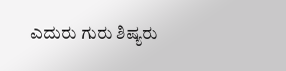ಎದುರು ಗುರು ಶಿಷ್ಯರು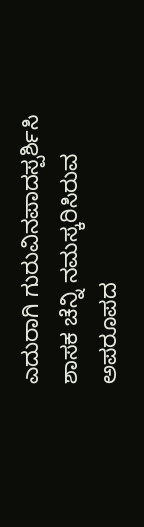ಎದುರಾಗಿ ಗುರುವಿನ‌ಪಾದಸ್ಪರ್ಶಿಸಿ ಶಾಸಕ ಚೆನ್ನಿ ನಮಸ್ಕರಿಸಿರುವ ಅಪರೂಪದ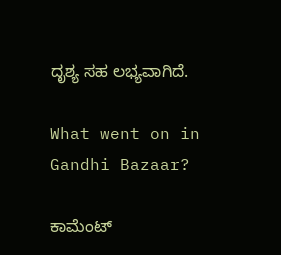ದೃಶ್ಯ ಸಹ ಲಭ್ಯವಾಗಿದೆ.

What went on in Gandhi Bazaar?

ಕಾಮೆಂಟ್‌‌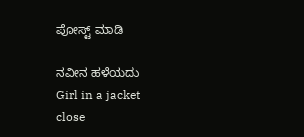ಪೋಸ್ಟ್‌ ಮಾಡಿ

ನವೀನ ಹಳೆಯದು
Girl in a jacket
close